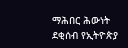ማሕበር ሕውነት ደቂሰብ የኢትዮጵያ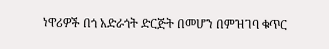ነዋሪዎች በጎ አድራጎት ድርጅት በመሆን በምዝገባ ቁጥር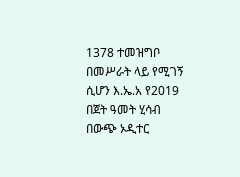1378 ተመዝግቦ በመሥራት ላይ የሚገኝ ሲሆን እ.ኤ.አ የ2019 በጀት ዓመት ሂሳብ በውጭ ኦዲተር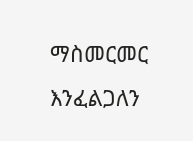ማስመርመር እንፈልጋለን